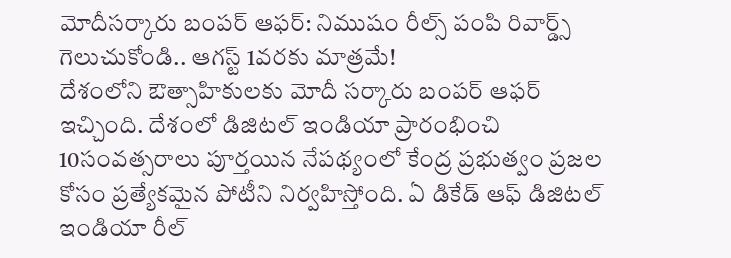మోదీసర్కారు బంపర్ ఆఫర్: నిముషం రీల్స్ పంపి రివార్డ్స్ గెలుచుకోండి.. ఆగస్ట్ 1వరకు మాత్రమే!
దేశంలోని ఔత్సాహికులకు మోదీ సర్కారు బంపర్ ఆఫర్ ఇచ్చింది. దేశంలో డిజిటల్ ఇండియా ప్రారంభించి 10సంవత్సరాలు పూర్తయిన నేపథ్యంలో కేంద్ర ప్రభుత్వం ప్రజల కోసం ప్రత్యేకమైన పోటీని నిర్వహిస్తోంది. ఏ డికేడ్ ఆఫ్ డిజిటల్ ఇండియా రీల్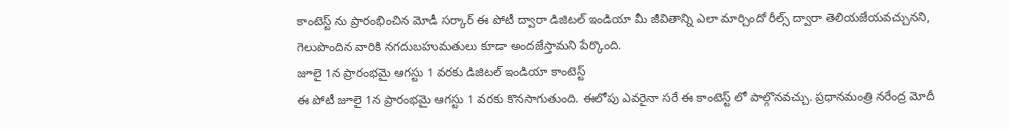కాంటెస్ట్ ను ప్రారంభించిన మోడీ సర్కార్ ఈ పోటీ ద్వారా డిజిటల్ ఇండియా మీ జీవితాన్ని ఎలా మార్చిందో రీల్స్ ద్వారా తెలియజేయవచ్చునని, గెలుపొందిన వారికి నగదుబహుమతులు కూడా అందజేస్తామని పేర్కొంది.
జూలై 1న ప్రారంభమై ఆగస్టు 1 వరకు డిజిటల్ ఇండియా కాంటెస్ట్
ఈ పోటీ జూలై 1న ప్రారంభమై ఆగస్టు 1 వరకు కొనసాగుతుంది. ఈలోపు ఎవరైనా సరే ఈ కాంటెస్ట్ లో పాల్గొనవచ్చు. ప్రధానమంత్రి నరేంద్ర మోదీ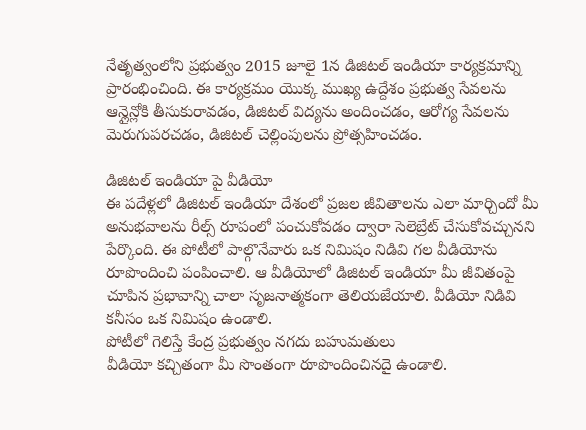నేతృత్వంలోని ప్రభుత్వం 2015 జూలై 1న డిజిటల్ ఇండియా కార్యక్రమాన్ని ప్రారంభించింది. ఈ కార్యక్రమం యొక్క ముఖ్య ఉద్దేశం ప్రభుత్వ సేవలను ఆన్లైన్లోకి తీసుకురావడం, డిజిటల్ విద్యను అందించడం, ఆరోగ్య సేవలను మెరుగుపరచడం, డిజిటల్ చెల్లింపులను ప్రోత్సహించడం.

డిజిటల్ ఇండియా పై వీడియో
ఈ పదేళ్లలో డిజిటల్ ఇండియా దేశంలో ప్రజల జీవితాలను ఎలా మార్చిందో మీ అనుభవాలను రీల్స్ రూపంలో పంచుకోవడం ద్వారా సెలెబ్రేట్ చేసుకోవచ్చునని పేర్కొంది. ఈ పోటీలో పాల్గొనేవారు ఒక నిమిషం నిడివి గల వీడియోను రూపొందించి పంపించాలి. ఆ వీడియోలో డిజిటల్ ఇండియా మీ జీవితంపై చూపిన ప్రభావాన్ని చాలా సృజనాత్మకంగా తెలియజేయాలి. వీడియో నిడివి కనీసం ఒక నిమిషం ఉండాలి.
పోటీలో గెలిస్తే కేంద్ర ప్రభుత్వం నగదు బహుమతులు
వీడియో కచ్చితంగా మీ సొంతంగా రూపొందించినదై ఉండాలి.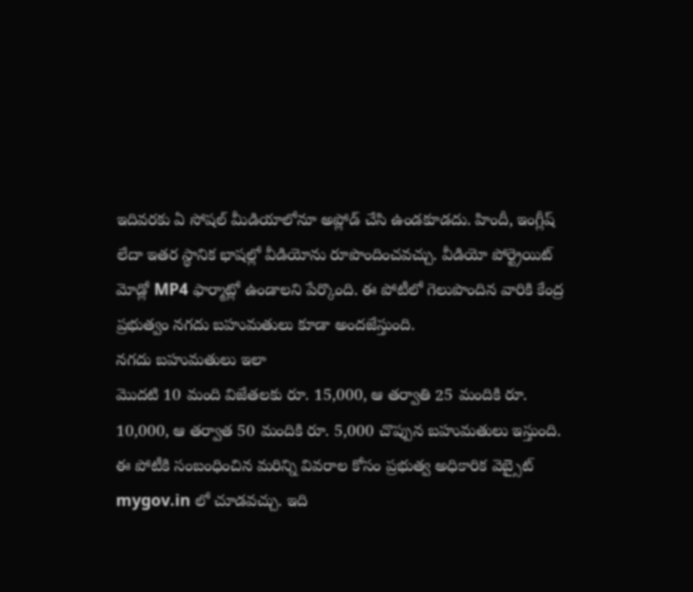ఇదివరకు ఏ సోషల్ మీడియాలోనూ అప్లోడ్ చేసి ఉండకూడదు. హిందీ, ఇంగ్లీష్ లేదా ఇతర స్థానిక భాషల్లో వీడియోను రూపొందించవచ్చు. వీడియో పోర్ట్రెయిట్ మోడ్లో MP4 ఫార్మాట్లో ఉండాలని పేర్కొంది. ఈ పోటీలో గెలుపొందిన వారికి కేంద్ర ప్రభుత్వం నగదు బహుమతులు కూడా అందజేస్తుంది.
నగదు బహుమతులు ఇలా
మొదటి 10 మంది విజేతలకు రూ. 15,000, ఆ తర్వాతి 25 మందికి రూ. 10,000, ఆ తర్వాత 50 మందికి రూ. 5,000 చొప్పున బహుమతులు ఇస్తుంది. ఈ పోటీకి సంబంధించిన మరిన్ని వివరాల కోసం ప్రభుత్వ అధికారిక వెబ్సైట్ mygov.in లో చూడవచ్చు. ఇది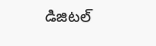డిజిటల్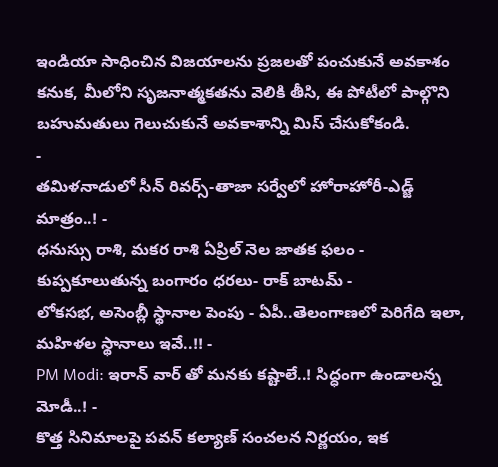ఇండియా సాధించిన విజయాలను ప్రజలతో పంచుకునే అవకాశం కనుక, మీలోని సృజనాత్మకతను వెలికి తీసి, ఈ పోటీలో పాల్గొని బహుమతులు గెలుచుకునే అవకాశాన్ని మిస్ చేసుకోకండి.
-
తమిళనాడులో సీన్ రివర్స్-తాజా సర్వేలో హోరాహోరీ-ఎడ్జ్ మాత్రం..! -
ధనుస్సు రాశి, మకర రాశి ఏప్రిల్ నెల జాతక ఫలం -
కుప్పకూలుతున్న బంగారం ధరలు- రాక్ బాటమ్ -
లోకసభ, అసెంబ్లీ స్థానాల పెంపు - ఏపీ..తెలంగాణలో పెరిగేది ఇలా, మహిళల స్థానాలు ఇవే..!! -
PM Modi: ఇరాన్ వార్ తో మనకు కష్టాలే..! సిద్ధంగా ఉండాలన్న మోడీ..! -
కొత్త సినిమాలపై పవన్ కల్యాణ్ సంచలన నిర్ణయం, ఇక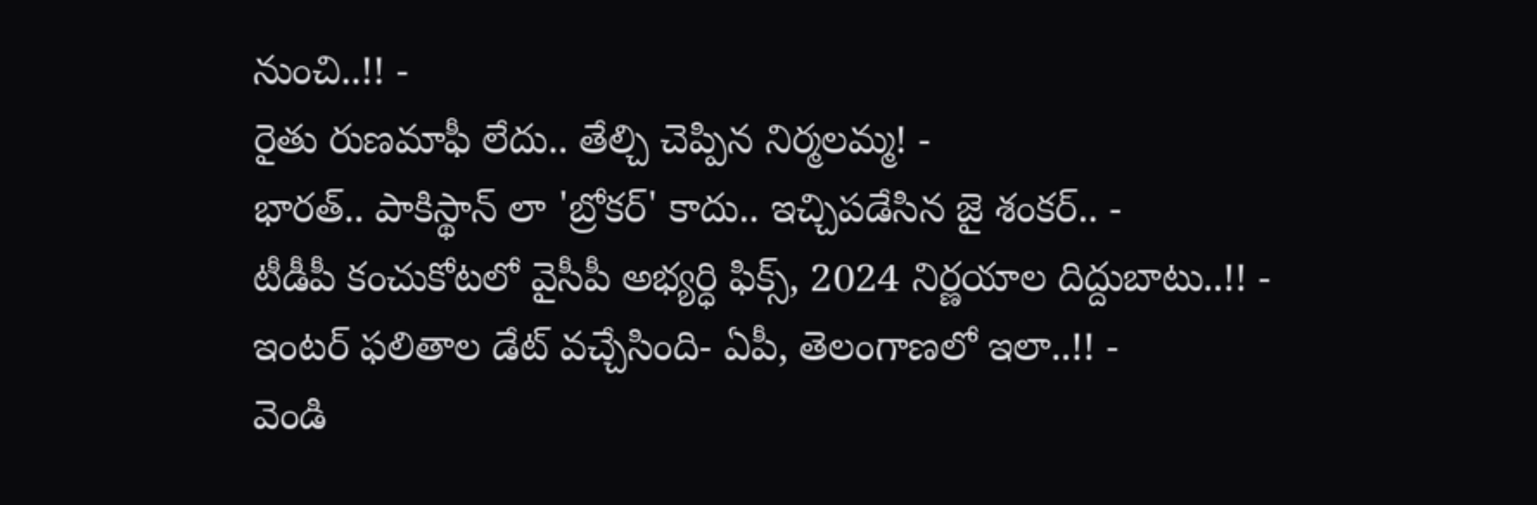నుంచి..!! -
రైతు రుణమాఫీ లేదు.. తేల్చి చెప్పిన నిర్మలమ్మ! -
భారత్.. పాకిస్థాన్ లా 'బ్రోకర్' కాదు.. ఇచ్చిపడేసిన జై శంకర్.. -
టీడీపీ కంచుకోటలో వైసీపీ అభ్యర్ధి ఫిక్స్, 2024 నిర్ణయాల దిద్దుబాటు..!! -
ఇంటర్ ఫలితాల డేట్ వచ్చేసింది- ఏపీ, తెలంగాణలో ఇలా..!! -
వెండి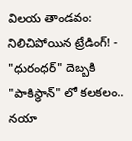విలయ తాండవం: నిలిచిపోయిన ట్రేడింగ్! -
"ధురంధర్" దెబ్బకి "పాకిస్థాన్" లో కలకలం.. నయా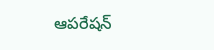ఆపరేషన్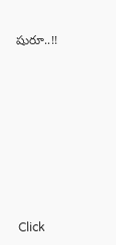షురూ..!!











Click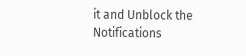it and Unblock the Notifications